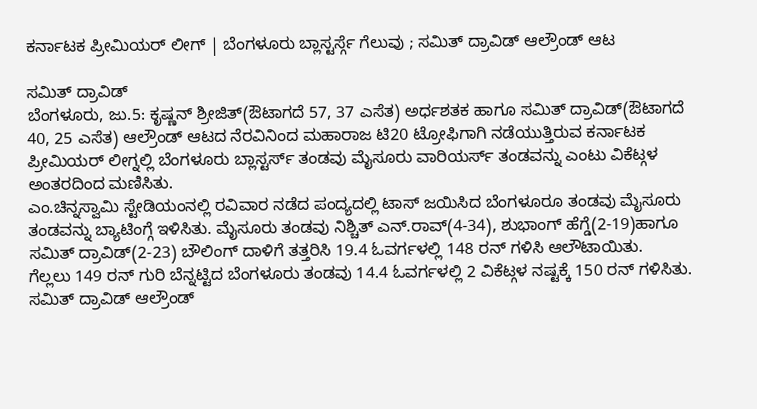ಕರ್ನಾಟಕ ಪ್ರೀಮಿಯರ್ ಲೀಗ್ | ಬೆಂಗಳೂರು ಬ್ಲಾಸ್ಟರ್ಸ್ಗೆ ಗೆಲುವು ; ಸಮಿತ್ ದ್ರಾವಿಡ್ ಆಲ್ರೌಂಡ್ ಆಟ

ಸಮಿತ್ ದ್ರಾವಿಡ್
ಬೆಂಗಳೂರು, ಜು.5: ಕೃಷ್ಣನ್ ಶ್ರೀಜಿತ್(ಔಟಾಗದೆ 57, 37 ಎಸೆತ) ಅರ್ಧಶತಕ ಹಾಗೂ ಸಮಿತ್ ದ್ರಾವಿಡ್(ಔಟಾಗದೆ 40, 25 ಎಸೆತ) ಆಲ್ರೌಂಡ್ ಆಟದ ನೆರವಿನಿಂದ ಮಹಾರಾಜ ಟಿ20 ಟ್ರೋಫಿಗಾಗಿ ನಡೆಯುತ್ತಿರುವ ಕರ್ನಾಟಕ ಪ್ರೀಮಿಯರ್ ಲೀಗ್ನಲ್ಲಿ ಬೆಂಗಳೂರು ಬ್ಲಾಸ್ಟರ್ಸ್ ತಂಡವು ಮೈಸೂರು ವಾರಿಯರ್ಸ್ ತಂಡವನ್ನು ಎಂಟು ವಿಕೆಟ್ಗಳ ಅಂತರದಿಂದ ಮಣಿಸಿತು.
ಎಂ.ಚಿನ್ನಸ್ವಾಮಿ ಸ್ಟೇಡಿಯಂನಲ್ಲಿ ರವಿವಾರ ನಡೆದ ಪಂದ್ಯದಲ್ಲಿ ಟಾಸ್ ಜಯಿಸಿದ ಬೆಂಗಳೂರೂ ತಂಡವು ಮೈಸೂರು ತಂಡವನ್ನು ಬ್ಯಾಟಿಂಗ್ಗೆ ಇಳಿಸಿತು. ಮೈಸೂರು ತಂಡವು ನಿಶ್ಚಿತ್ ಎನ್.ರಾವ್(4-34), ಶುಭಾಂಗ್ ಹೆಗ್ಡೆ(2-19)ಹಾಗೂ ಸಮಿತ್ ದ್ರಾವಿಡ್(2-23) ಬೌಲಿಂಗ್ ದಾಳಿಗೆ ತತ್ತರಿಸಿ 19.4 ಓವರ್ಗಳಲ್ಲಿ 148 ರನ್ ಗಳಿಸಿ ಆಲೌಟಾಯಿತು.
ಗೆಲ್ಲಲು 149 ರನ್ ಗುರಿ ಬೆನ್ನಟ್ಟಿದ ಬೆಂಗಳೂರು ತಂಡವು 14.4 ಓವರ್ಗಳಲ್ಲಿ 2 ವಿಕೆಟ್ಗಳ ನಷ್ಟಕ್ಕೆ 150 ರನ್ ಗಳಿಸಿತು. ಸಮಿತ್ ದ್ರಾವಿಡ್ ಆಲ್ರೌಂಡ್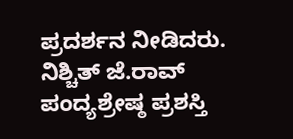ಪ್ರದರ್ಶನ ನೀಡಿದರು. ನಿಶ್ಚಿತ್ ಜೆ.ರಾವ್ ಪಂದ್ಯಶ್ರೇಷ್ಠ ಪ್ರಶಸ್ತಿ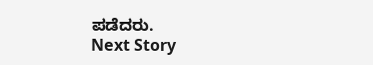ಪಡೆದರು.
Next Story